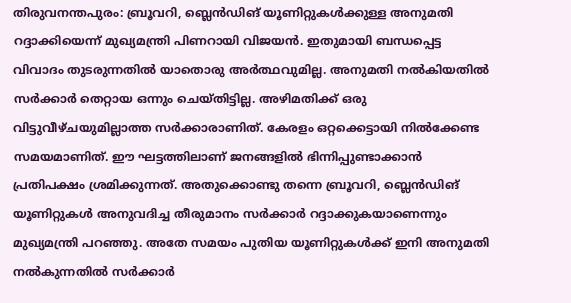തിരുവനന്തപുരം: ബ്രൂവറി, ബ്ലെൻഡിങ് യൂണിറ്റുകൾക്കുള്ള അനുമതി റദ്ദാക്കിയെന്ന് മുഖ്യമന്ത്രി പിണറായി വിജയൻ. ഇതുമായി ബന്ധപ്പെട്ട വിവാദം തുടരുന്നതിൽ യാതൊരു അർത്ഥവുമില്ല. അനുമതി നൽകിയതിൽ സർക്കാർ തെറ്റായ ഒന്നും ചെയ്തിട്ടില്ല. അഴിമതിക്ക് ഒരു വിട്ടുവീഴ്ചയുമില്ലാത്ത സർക്കാരാണിത്. കേരളം ഒറ്റക്കെട്ടായി നിൽക്കേണ്ട സമയമാണിത്. ഈ ഘട്ടത്തിലാണ് ജനങ്ങളിൽ ഭിന്നിപ്പുണ്ടാക്കാൻ പ്രതിപക്ഷം ശ്രമിക്കുന്നത്. അതുക്കൊണ്ടു തന്നെ ബ്രൂവറി, ബ്ലെൻഡിങ് യൂണിറ്റുകൾ അനുവദിച്ച തീരുമാനം സർക്കാർ റദ്ദാക്കുകയാണെന്നും മുഖ്യമന്ത്രി പറഞ്ഞു. അതേ സമയം പുതിയ യൂണിറ്റുകൾക്ക് ഇനി അനുമതി നൽകുന്നതിൽ സർക്കാർ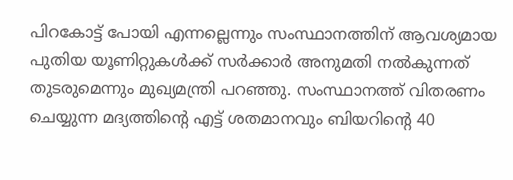പിറകോട്ട് പോയി എന്നല്ലെന്നും സംസ്ഥാനത്തിന് ആവശ്യമായ പുതിയ യൂണിറ്റുകൾക്ക് സർക്കാർ അനുമതി നൽകുന്നത് തുടരുമെന്നും മുഖ്യമന്ത്രി പറഞ്ഞു. സംസ്ഥാനത്ത് വിതരണം ചെയ്യുന്ന മദ്യത്തിന്റെ എട്ട് ശതമാനവും ബിയറിന്റെ 40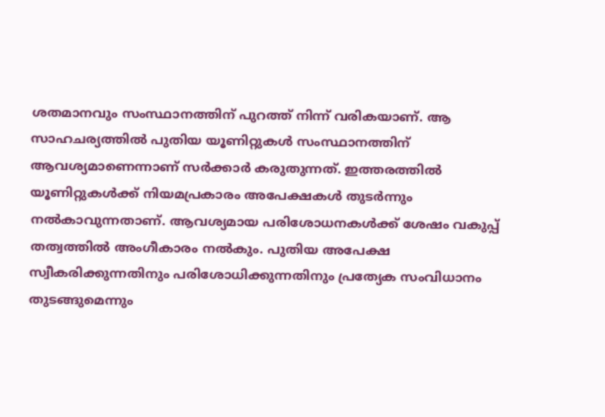ശതമാനവും സംസ്ഥാനത്തിന് പുറത്ത് നിന്ന് വരികയാണ്. ആ സാഹചര്യത്തിൽ പുതിയ യൂണിറ്റുകൾ സംസ്ഥാനത്തിന് ആവശ്യമാണെന്നാണ് സർക്കാർ കരുതുന്നത്. ഇത്തരത്തിൽ യൂണിറ്റുകൾക്ക് നിയമപ്രകാരം അപേക്ഷകൾ തുടർന്നും നൽകാവുന്നതാണ്. ആവശ്യമായ പരിശോധനകൾക്ക് ശേഷം വകുപ്പ് തത്വത്തിൽ അംഗീകാരം നൽകും. പുതിയ അപേക്ഷ സ്വീകരിക്കുന്നതിനും പരിശോധിക്കുന്നതിനും പ്രത്യേക സംവിധാനം തുടങ്ങുമെന്നും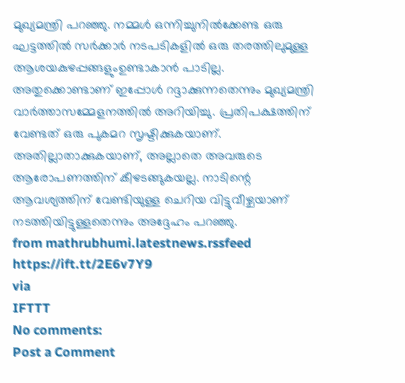മുഖ്യമന്ത്രി പറഞ്ഞു. നമ്മൾ ഒന്നിച്ചുനിൽക്കേണ്ട ഒരു ഘട്ടത്തിൽ സർക്കാർ നടപടികളിൽ ഒരു തരത്തിലുമുള്ള ആശയകുഴപ്പങ്ങളുംഉണ്ടാകാൻ പാടില്ല. അതുക്കൊണ്ടാണ് ഇപ്പോൾ റദ്ദാക്കുന്നതെന്നും മുഖ്യമന്ത്രി വാർത്താസമ്മേളനത്തിൽ അറിയിച്ചു. പ്രതിപക്ഷത്തിന് വേണ്ടത് ഒരു പുകമറ സൃഷ്ടിക്കുകയാണ്. അതില്ലാതാക്കുകയാണ്, അല്ലാതെ അവരുടെ ആരോപണത്തിന് കീഴടങ്ങുകയല്ല. നാടിന്റെ ആവശ്യത്തിന് വേണ്ടിയുള്ള ചെറിയ വിട്ടുവീഴ്ചയാണ് നടത്തിയിട്ടുള്ളതെന്നും അദ്ദേഹം പറഞ്ഞു.
from mathrubhumi.latestnews.rssfeed https://ift.tt/2E6v7Y9
via
IFTTT
No comments:
Post a Comment